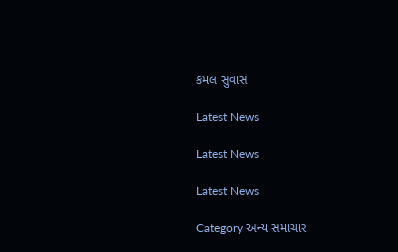કમલ સુવાસ

Latest News

Latest News

Latest News

Category અન્ય સમાચાર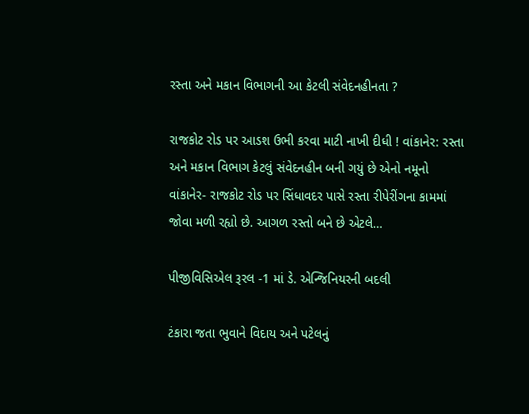રસ્તા અને મકાન વિભાગની આ કેટલી સંવેદનહીનતા ?

રાજકોટ રોડ પર આડશ ઉભી કરવા માટી નાખી દીધી ! વાંકાનેર: રસ્તા અને મકાન વિભાગ કેટલું સંવેદનહીન બની ગયું છે એનો નમૂનો વાંકાનેર- રાજકોટ રોડ પર સિંધાવદર પાસે રસ્તા રીપેરીંગના કામમાં જોવા મળી રહ્યો છે. આગળ રસ્તો બને છે એટલે…

પીજીવિસિએલ રૂરલ -1 માં ડે. એન્જિનિયરની બદલી

ટંકારા જતા ભુવાને વિદાય અને પટેલનું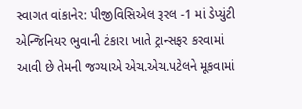સ્વાગત વાંકાનેર: પીજીવિસિએલ રૂરલ -1 માં ડેપ્યુંટી એન્જિનિયર ભુવાની ટંકારા ખાતે ટ્રાન્સફર કરવામાં આવી છે તેમની જગ્યાએ એચ.એચ.પટેલને મૂકવામાં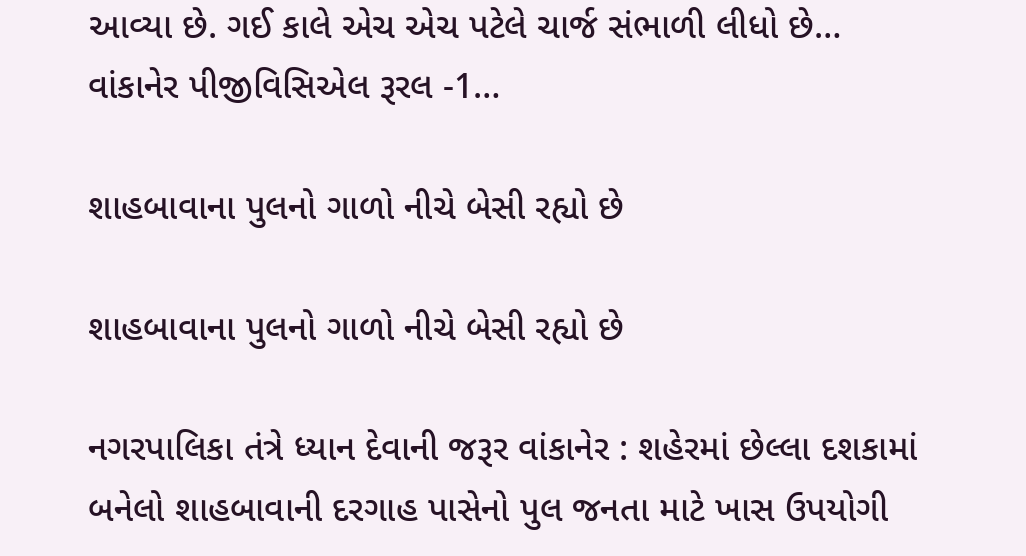આવ્યા છે. ગઈ કાલે એચ એચ પટેલે ચાર્જ સંભાળી લીધો છે… વાંકાનેર પીજીવિસિએલ રૂરલ -1…

શાહબાવાના પુલનો ગાળો નીચે બેસી રહ્યો છે

શાહબાવાના પુલનો ગાળો નીચે બેસી રહ્યો છે

નગરપાલિકા તંત્રે ધ્યાન દેવાની જરૂર વાંકાનેર : શહેરમાં છેલ્લા દશકામાં બનેલો શાહબાવાની દરગાહ પાસેનો પુલ જનતા માટે ખાસ ઉપયોગી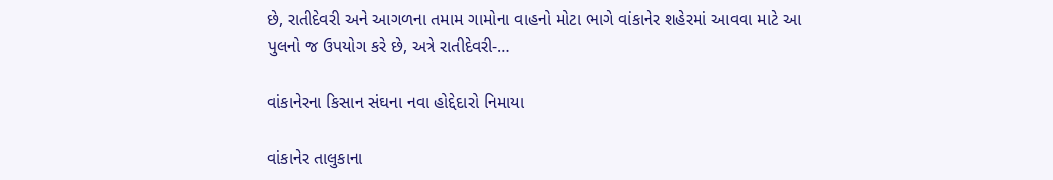છે, રાતીદેવરી અને આગળના તમામ ગામોના વાહનો મોટા ભાગે વાંકાનેર શહેરમાં આવવા માટે આ પુલનો જ ઉપયોગ કરે છે, અત્રે રાતીદેવરી-…

વાંકાનેરના કિસાન સંઘના નવા હોદ્દેદારો નિમાયા

વાંકાનેર તાલુકાના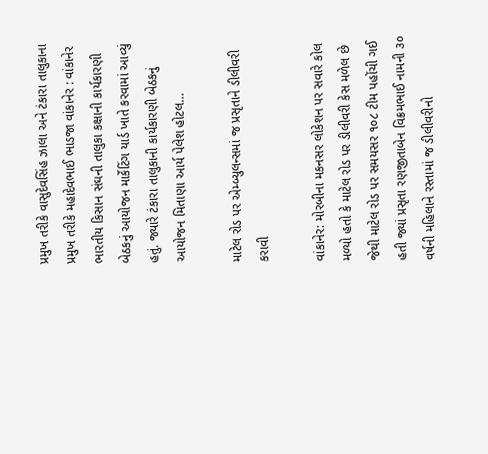પ્રમુખ તરીકે વાસુદેવસિંહ ઝાલા અને ટંકારા તાલુકાના પ્રમુખ તરીકે મહાદેવભાઈ ભાડજા વાંકાનેર : વાંકાનેર ભારતીય કિસાન સંઘની તાલુકા કક્ષાની કાર્યકારણી બેઠકનું આયોજન માર્કેટિંગ યાર્ડ ખાતે કરવામાં આવ્યું હતું. જ્યારે ટંકારા તાલુકાની કાર્યકારણી બેઠકનું આયોજન મિતાણા આર્ય પેલેશ હોટલ…

માટેલ રોડ પર એમ્બ્યુલન્સમાં જ પ્રસૃતાને ડીલીવરી કરાવી

વાંકાનેર: મોરબીના મકનસર લોકેશન પર સવારે કોલ મળ્યો હતો કે માટેલ રોડ પર ડીલીવરી કેસ મળેલ છે જેથી માટેલ રોડ પર સમયસર ૧૦૮ ટીમ પહોંચી ગઈ હતી જ્યાં પ્રસૃતા રણજીતાબેન વિક્રમભાઈ નામની ૩૦ વર્ષની મહિલાને રસ્તામાં જ ડીલીવરીનો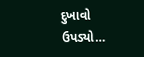દુખાવો ઉપડ્યો…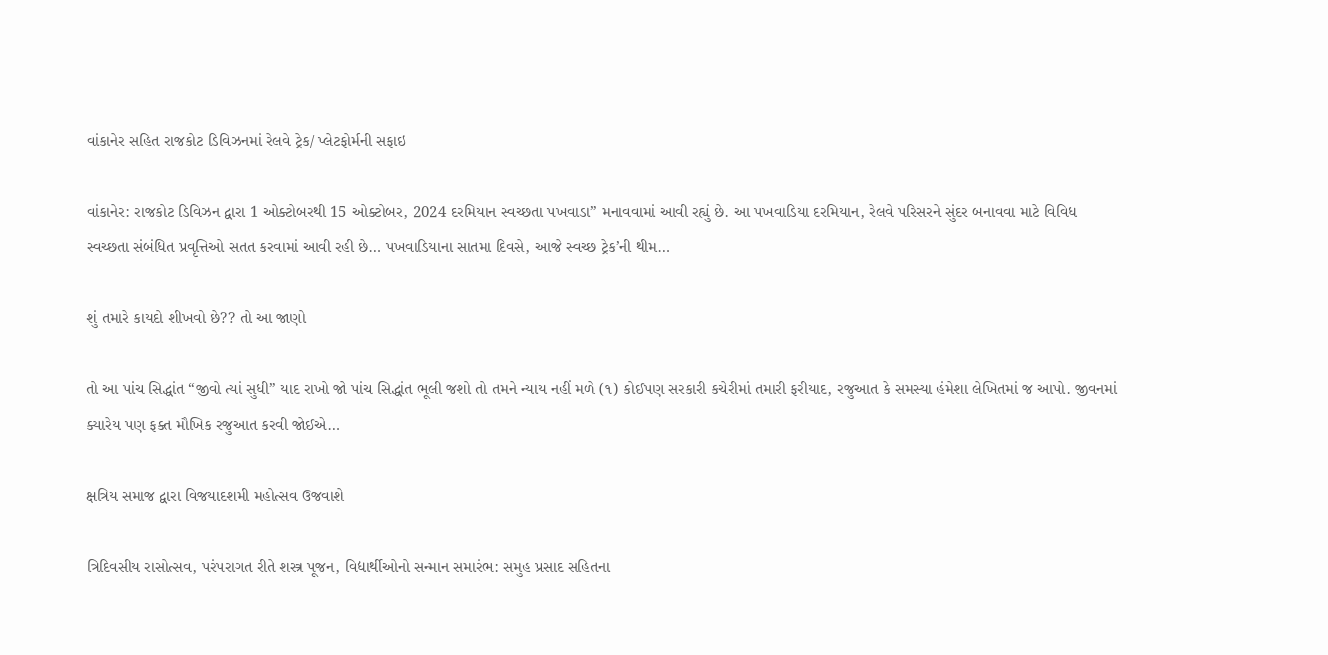વાંકાનેર સહિત રાજકોટ ડિવિઝનમાં રેલવે ટ્રેક/ પ્લેટફોર્મની સફાઇ

વાંકાનેર: રાજકોટ ડિવિઝન દ્વારા 1 ઓક્ટોબરથી 15 ઓક્ટોબર, 2024 દરમિયાન સ્વચ્છતા પખવાડા” મનાવવામાં આવી રહ્યું છે. આ પખવાડિયા દરમિયાન, રેલવે પરિસરને સુંદર બનાવવા માટે વિવિધ સ્વચ્છતા સંબંધિત પ્રવૃત્તિઓ સતત કરવામાં આવી રહી છે… પખવાડિયાના સાતમા દિવસે, આજે સ્વચ્છ ટ્રેક’ની થીમ…

શું તમારે કાયદો શીખવો છે?? તો આ જાણો

તો આ પાંચ સિદ્ધાંત “જીવો ત્યાં સુધી” યાદ રાખો જો પાંચ સિદ્ધાંત ભૂલી જશો તો તમને ન્યાય નહીં મળે (૧) કોઈપણ સરકારી કચેરીમાં તમારી ફરીયાદ, રજુઆત કે સમસ્યા હંમેશા લેખિતમાં જ આપો. જીવનમાં ક્યારેય પણ ફક્ત મૌખિક રજુઆત કરવી જોઈએ…

ક્ષત્રિય સમાજ દ્વારા વિજયાદશમી મહોત્સવ ઉજવાશે

ત્રિદિવસીય રાસોત્સવ, પરંપરાગત રીતે શસ્ત્ર પૂજન, વિદ્યાર્થીઓનો સન્માન સમારંભ: સમુહ પ્રસાદ સહિતના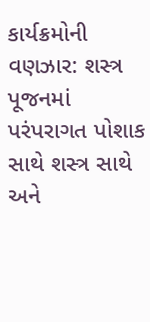કાર્યક્રમોની વણઝાર: શસ્ત્ર પૂજનમાં પરંપરાગત પોશાક સાથે શસ્ત્ર સાથે અને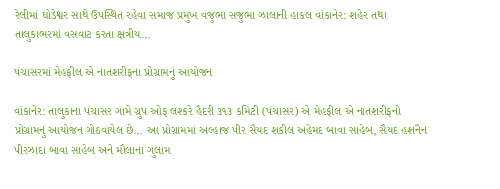રેલીમાં ઘોડેશ્વર સાથે ઉપસ્થિત રહેવા સમાજ પ્રમુખ વજુભા સજુભા ઝાલાની હાકલ વાંકાનેર: શહેર તથા તાલુકાભરમાં વસવાટ કરતા ક્ષત્રીય…

પંચાસરમાં મેહફીલ એ નાતશરીફના પ્રોગ્રામનું આયોજન

વાંકાનેર: તાલુકાના પંચાસર ગામે ગ્રુપ ઓફ લશ્કરે હૈદરી ૩૧૩ કમિટી (પંચાસર) એ મેહફીલ એ નાતશરીફનો પ્રોગ્રામનું આયોજન ગોઠવાયેલ છે… આ પ્રોગ્રામમાં અલ્હાજ પીર સૈયદ શકીલ અહેમદ બાવા સાહેબ, સૈયદ હશનૈન પીરઝાદા બાવા સાહેબ અને મૌલાના ગુલામ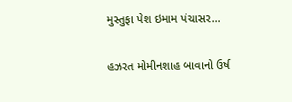મુસ્તુફા પેશ ઇમામ પંચાસર…

હઝરત મોમીનશાહ બાવાનો ઉર્ષ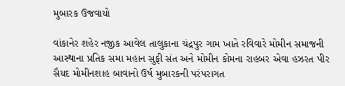મુબારક ઉજવાયો

વાંકાનેર શહેર નજીક આવેલ તાલુકાના ચંદ્રપુર ગામ ખાતે રવિવારે મોમીન સમાજની આસ્થાના પ્રતિક સમા મહાન સુફી સંત અને મોમીન કોમના રાહબર એવા હઝરત પીર સૈયદ મોમીનશાહ બાવાનો ઉર્ષ મુબારકની પરંપરાગત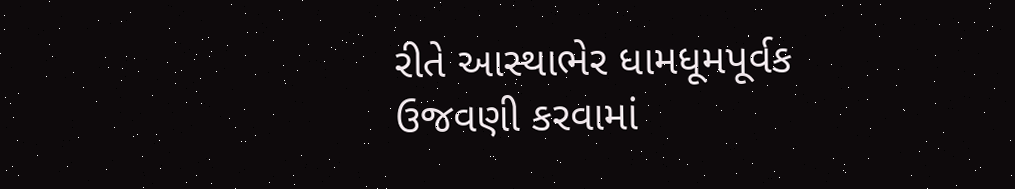રીતે આસ્થાભેર ધામધૂમપૂર્વક ઉજવણી કરવામાં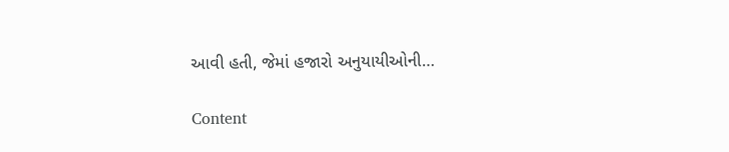આવી હતી, જેમાં હજારો અનુયાયીઓની…

Content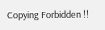Copying Forbidden !!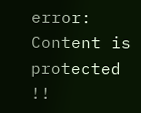error: Content is protected !!